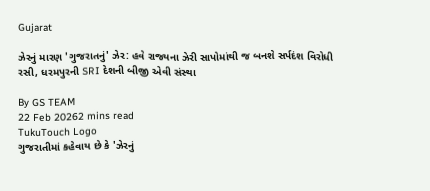Gujarat

ઝેરનું મારણ 'ગુજરાતનું' ઝેર: હવે રાજ્યના ઝેરી સાપોમાંથી જ બનશે સર્પદંશ વિરોધી રસી, ધરમપુરની SRI દેશની બીજી એવી સંસ્થા

By GS TEAM
22 Feb 20262 mins read
TukuTouch Logo
ગુજરાતીમાં કહેવાય છે કે 'ઝેરનું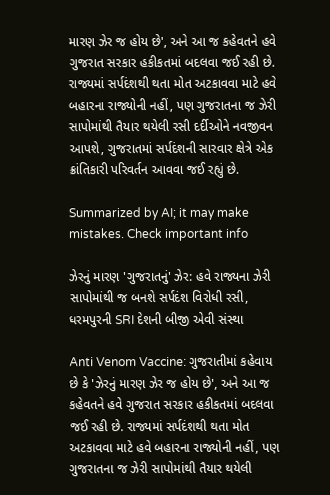મારણ ઝેર જ હોય છે', અને આ જ કહેવતને હવે ગુજરાત સરકાર હકીકતમાં બદલવા જઈ રહી છે. રાજ્યમાં સર્પદંશથી થતા મોત અટકાવવા માટે હવે બહારના રાજ્યોની નહીં, પણ ગુજરાતના જ ઝેરી સાપોમાંથી તૈયાર થયેલી રસી દર્દીઓને નવજીવન આપશે, ગુજરાતમાં સર્પદંશની સારવાર ક્ષેત્રે એક ક્રાંતિકારી પરિવર્તન આવવા જઈ રહ્યું છે.

Summarized by AI; it may make mistakes. Check important info

ઝેરનું મારણ 'ગુજરાતનું' ઝેર: હવે રાજ્યના ઝેરી સાપોમાંથી જ બનશે સર્પદંશ વિરોધી રસી, ધરમપુરની SRI દેશની બીજી એવી સંસ્થા

Anti Venom Vaccine: ગુજરાતીમાં કહેવાય છે કે 'ઝેરનું મારણ ઝેર જ હોય છે', અને આ જ કહેવતને હવે ગુજરાત સરકાર હકીકતમાં બદલવા જઈ રહી છે. રાજ્યમાં સર્પદંશથી થતા મોત અટકાવવા માટે હવે બહારના રાજ્યોની નહીં, પણ ગુજરાતના જ ઝેરી સાપોમાંથી તૈયાર થયેલી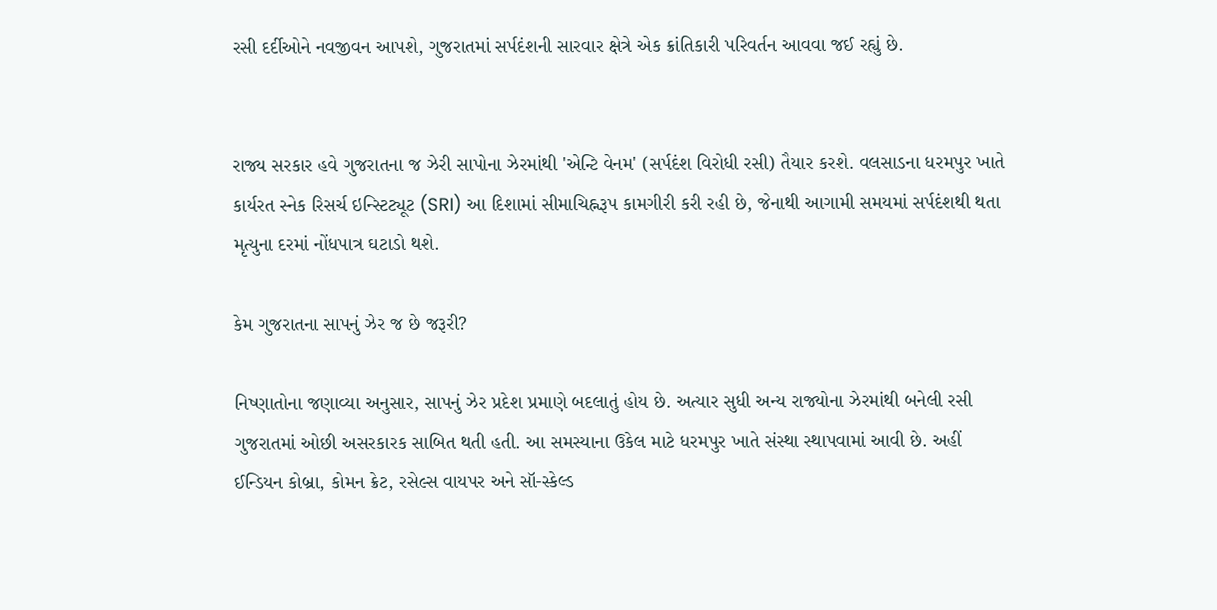રસી દર્દીઓને નવજીવન આપશે, ગુજરાતમાં સર્પદંશની સારવાર ક્ષેત્રે એક ક્રાંતિકારી પરિવર્તન આવવા જઈ રહ્યું છે.


રાજ્ય સરકાર હવે ગુજરાતના જ ઝેરી સાપોના ઝેરમાંથી 'એન્ટિ વેનમ' (સર્પદંશ વિરોધી રસી) તૈયાર કરશે. વલસાડના ધરમપુર ખાતે કાર્યરત સ્નેક રિસર્ચ ઇન્સ્ટિટ્યૂટ (SRI) આ દિશામાં સીમાચિહ્નરૂપ કામગીરી કરી રહી છે, જેનાથી આગામી સમયમાં સર્પદંશથી થતા મૃત્યુના દરમાં નોંધપાત્ર ઘટાડો થશે.

કેમ ગુજરાતના સાપનું ઝેર જ છે જરૂરી?

નિષ્ણાતોના જણાવ્યા અનુસાર, સાપનું ઝેર પ્રદેશ પ્રમાણે બદલાતું હોય છે. અત્યાર સુધી અન્ય રાજ્યોના ઝેરમાંથી બનેલી રસી ગુજરાતમાં ઓછી અસરકારક સાબિત થતી હતી. આ સમસ્યાના ઉકેલ માટે ધરમપુર ખાતે સંસ્થા સ્થાપવામાં આવી છે. અહીં ઈન્ડિયન કોબ્રા, કોમન ક્રેટ, રસેલ્સ વાયપર અને સૉ-સ્કેલ્ડ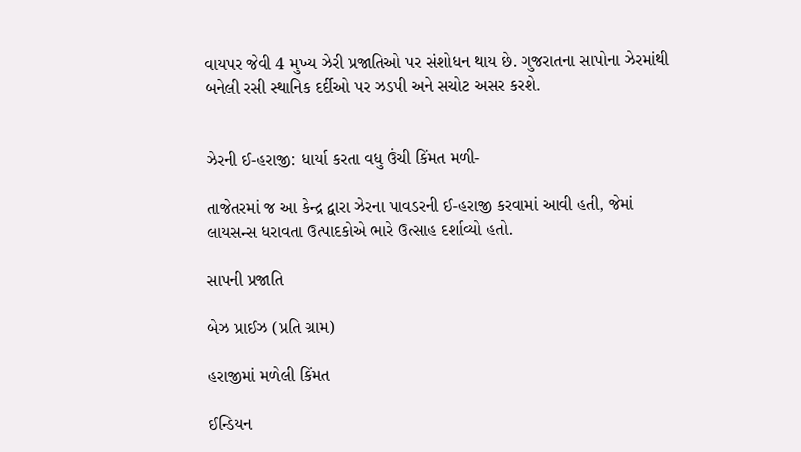વાયપર જેવી 4 મુખ્ય ઝેરી પ્રજાતિઓ પર સંશોધન થાય છે. ગુજરાતના સાપોના ઝેરમાંથી બનેલી રસી સ્થાનિક દર્દીઓ પર ઝડપી અને સચોટ અસર કરશે.


ઝેરની ઈ-હરાજી: ધાર્યા કરતા વધુ ઉંચી કિંમત મળી-

તાજેતરમાં જ આ કેન્દ્ર દ્વારા ઝેરના પાવડરની ઈ-હરાજી કરવામાં આવી હતી, જેમાં લાયસન્સ ધરાવતા ઉત્પાદકોએ ભારે ઉત્સાહ દર્શાવ્યો હતો.

સાપની પ્રજાતિ

બેઝ પ્રાઈઝ (પ્રતિ ગ્રામ)

હરાજીમાં મળેલી કિંમત

ઈન્ડિયન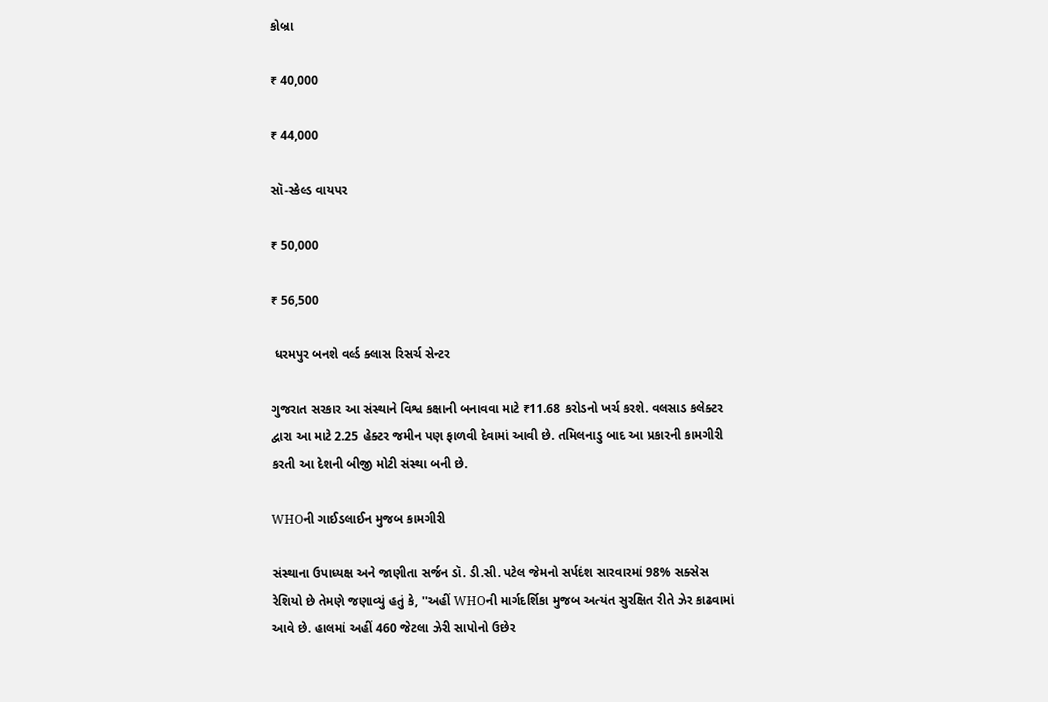કોબ્રા

₹ 40,000

₹ 44,000

સૉ-સ્કેલ્ડ વાયપર

₹ 50,000

₹ 56,500

 ધરમપુર બનશે વર્લ્ડ ક્લાસ રિસર્ચ સેન્ટર

ગુજરાત સરકાર આ સંસ્થાને વિશ્વ કક્ષાની બનાવવા માટે ₹11.68 કરોડનો ખર્ચ કરશે. વલસાડ કલેક્ટર દ્વારા આ માટે 2.25 હેક્ટર જમીન પણ ફાળવી દેવામાં આવી છે. તમિલનાડુ બાદ આ પ્રકારની કામગીરી કરતી આ દેશની બીજી મોટી સંસ્થા બની છે.

WHOની ગાઈડલાઈન મુજબ કામગીરી

સંસ્થાના ઉપાધ્યક્ષ અને જાણીતા સર્જન ડૉ. ડી.સી. પટેલ જેમનો સર્પદંશ સારવારમાં 98% સક્સેસ રેશિયો છે તેમણે જણાવ્યું હતું કે, ''અહીં WHOની માર્ગદર્શિકા મુજબ અત્યંત સુરક્ષિત રીતે ઝેર કાઢવામાં આવે છે. હાલમાં અહીં 460 જેટલા ઝેરી સાપોનો ઉછેર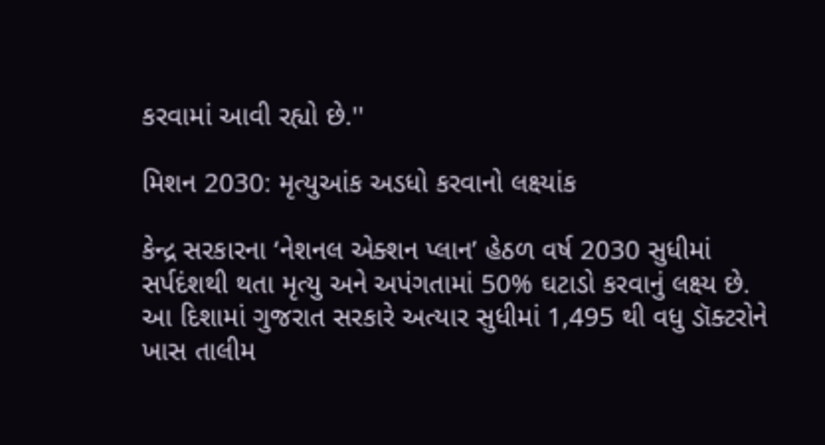કરવામાં આવી રહ્યો છે.''

મિશન 2030: મૃત્યુઆંક અડધો કરવાનો લક્ષ્યાંક

કેન્દ્ર સરકારના ‘નેશનલ એક્શન પ્લાન’ હેઠળ વર્ષ 2030 સુધીમાં સર્પદંશથી થતા મૃત્યુ અને અપંગતામાં 50% ઘટાડો કરવાનું લક્ષ્ય છે. આ દિશામાં ગુજરાત સરકારે અત્યાર સુધીમાં 1,495 થી વધુ ડૉક્ટરોને ખાસ તાલીમ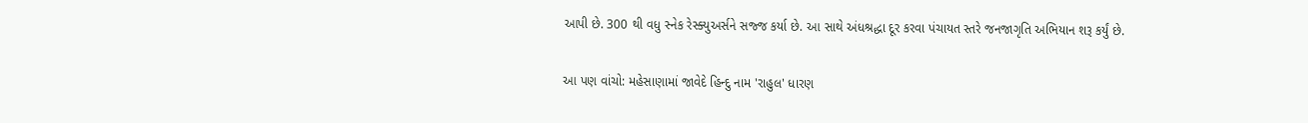આપી છે. 300 થી વધુ સ્નેક રેસ્ક્યુઅર્સને સજ્જ કર્યા છે. આ સાથે અંધશ્રદ્ધા દૂર કરવા પંચાયત સ્તરે જનજાગૃતિ અભિયાન શરૂ કર્યું છે.

આ પણ વાંચો: મહેસાણામાં જાવેદે હિન્દુ નામ 'રાહુલ' ધારણ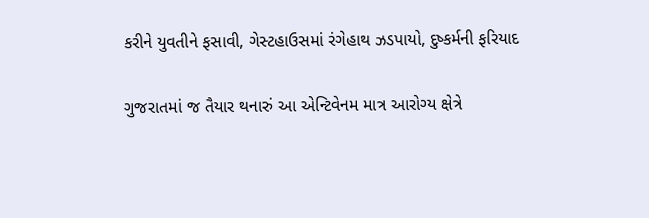કરીને યુવતીને ફસાવી, ગેસ્ટહાઉસમાં રંગેહાથ ઝડપાયો, દુષ્કર્મની ફરિયાદ

ગુજરાતમાં જ તૈયાર થનારું આ એન્ટિવેનમ માત્ર આરોગ્ય ક્ષેત્રે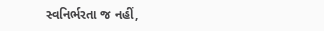સ્વનિર્ભરતા જ નહીં,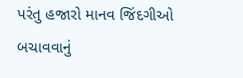પરંતુ હજારો માનવ જિંદગીઓ બચાવવાનું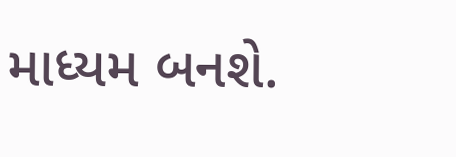માધ્યમ બનશે.